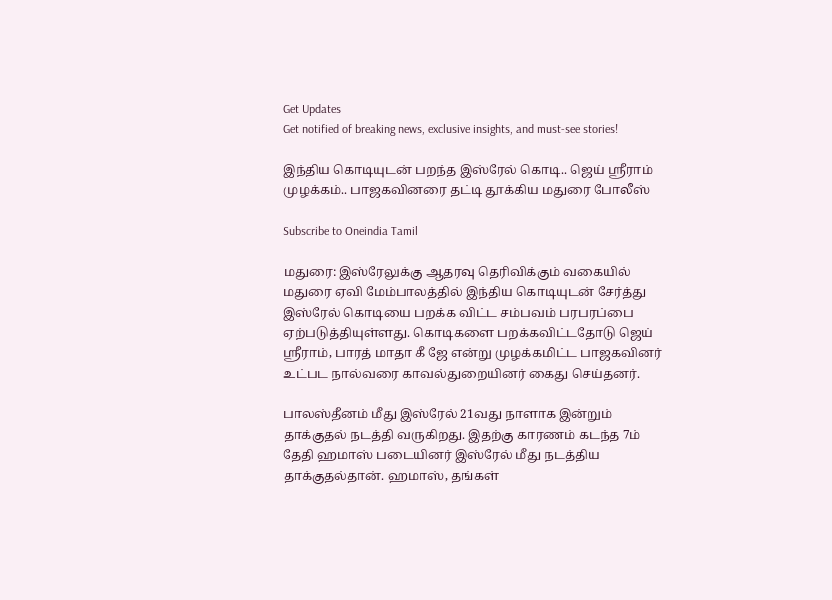Get Updates
Get notified of breaking news, exclusive insights, and must-see stories!

இந்திய கொடியுடன் பறந்த இஸ்ரேல் கொடி.. ஜெய் ஸ்ரீராம் முழக்கம்.. பாஜகவினரை தட்டி தூக்கிய மதுரை போலீஸ்

Subscribe to Oneindia Tamil

மதுரை: இஸ்ரேலுக்கு ஆதரவு தெரிவிக்கும் வகையில் மதுரை ஏவி மேம்பாலத்தில் இந்திய கொடியுடன் சேர்த்து இஸ்ரேல் கொடியை பறக்க விட்ட சம்பவம் பரபரப்பை ஏற்படுத்தியுள்ளது. கொடிகளை பறக்கவிட்டதோடு ஜெய் ஸ்ரீராம், பாரத் மாதா கீ ஜே என்று முழக்கமிட்ட பாஜகவினர் உட்பட நால்வரை காவல்துறையினர் கைது செய்தனர்.

பாலஸ்தீனம் மீது இஸ்ரேல் 21வது நாளாக இன்றும் தாக்குதல் நடத்தி வருகிறது. இதற்கு காரணம் கடந்த 7ம் தேதி ஹமாஸ் படையினர் இஸ்ரேல் மீது நடத்திய தாக்குதல்தான். ஹமாஸ், தங்கள்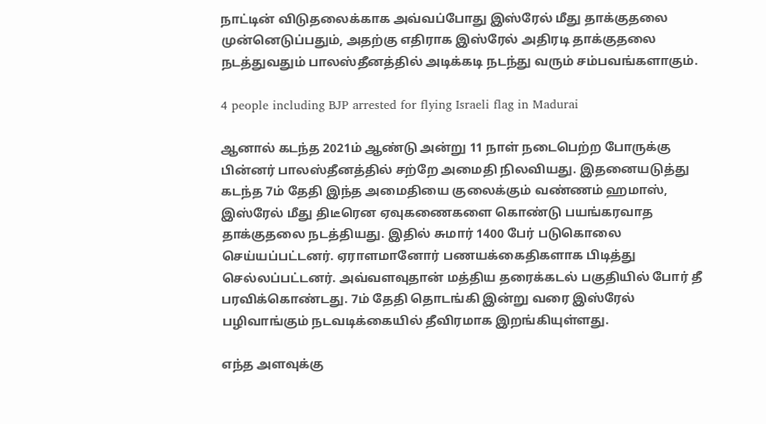நாட்டின் விடுதலைக்காக அவ்வப்போது இஸ்ரேல் மீது தாக்குதலை முன்னெடுப்பதும், அதற்கு எதிராக இஸ்ரேல் அதிரடி தாக்குதலை நடத்துவதும் பாலஸ்தீனத்தில் அடிக்கடி நடந்து வரும் சம்பவங்களாகும்.

4 people including BJP arrested for flying Israeli flag in Madurai

ஆனால் கடந்த 2021ம் ஆண்டு அன்று 11 நாள் நடைபெற்ற போருக்கு பின்னர் பாலஸ்தீனத்தில் சற்றே அமைதி நிலவியது. இதனையடுத்து கடந்த 7ம் தேதி இந்த அமைதியை குலைக்கும் வண்ணம் ஹமாஸ், இஸ்ரேல் மீது திடீரென ஏவுகணைகளை கொண்டு பயங்கரவாத தாக்குதலை நடத்தியது. இதில் சுமார் 1400 பேர் படுகொலை செய்யப்பட்டனர். ஏராளமானோர் பணயக்கைதிகளாக பிடித்து செல்லப்பட்டனர். அவ்வளவுதான் மத்திய தரைக்கடல் பகுதியில் போர் தீ பரவிக்கொண்டது. 7ம் தேதி தொடங்கி இன்று வரை இஸ்ரேல் பழிவாங்கும் நடவடிக்கையில் தீவிரமாக இறங்கியுள்ளது.

எந்த அளவுக்கு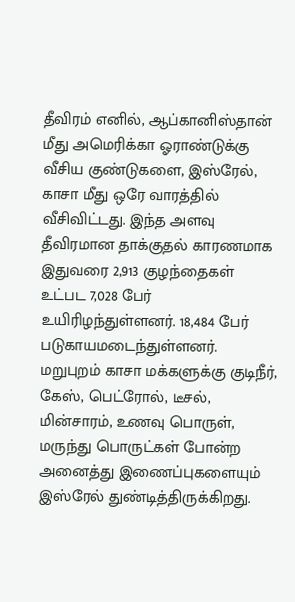தீவிரம் எனில், ஆப்கானிஸ்தான் மீது அமெரிக்கா ஓராண்டுக்கு வீசிய குண்டுகளை, இஸ்ரேல், காசா மீது ஒரே வாரத்தில் வீசிவிட்டது. இந்த அளவு தீவிரமான தாக்குதல் காரணமாக இதுவரை 2,913 குழந்தைகள் உட்பட 7,028 பேர் உயிரிழந்துள்ளனர். 18,484 பேர் படுகாயமடைந்துள்ளனர். மறுபுறம் காசா மக்களுக்கு குடிநீர், கேஸ், பெட்ரோல், டீசல், மின்சாரம், உணவு பொருள், மருந்து பொருட்கள் போன்ற அனைத்து இணைப்புகளையும் இஸ்ரேல் துண்டித்திருக்கிறது.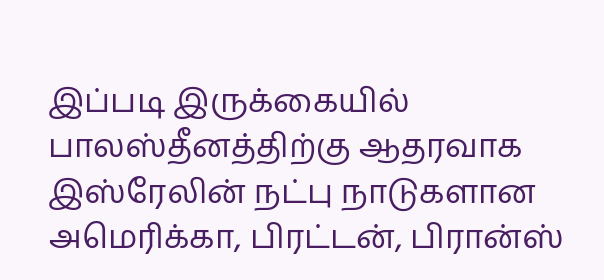இப்படி இருக்கையில் பாலஸ்தீனத்திற்கு ஆதரவாக இஸ்ரேலின் நட்பு நாடுகளான அமெரிக்கா, பிரட்டன், பிரான்ஸ்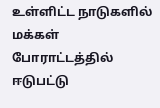உள்ளிட்ட நாடுகளில் மக்கள் போராட்டத்தில் ஈடுபட்டு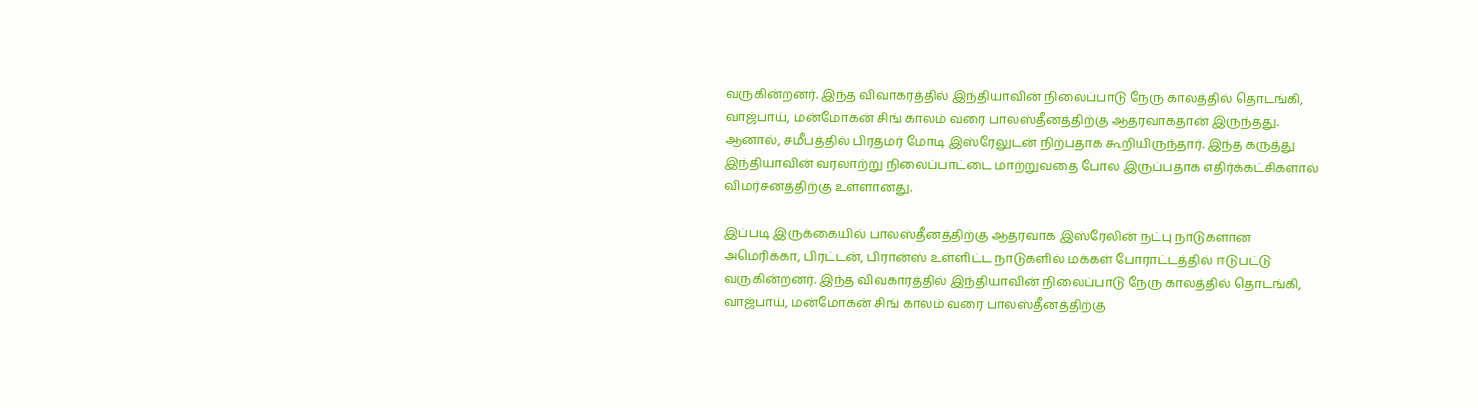வருகின்றனர். இந்த விவாகரத்தில் இந்தியாவின் நிலைப்பாடு நேரு காலத்தில் தொடங்கி, வாஜ்பாய், மன்மோகன் சிங் காலம் வரை பாலஸ்தீனத்திற்கு ஆதரவாகதான் இருந்தது. ஆனால், சமீபத்தில் பிரதமர் மோடி இஸ்ரேலுடன் நிற்பதாக கூறியிருந்தார். இந்த கருத்து இந்தியாவின் வரலாற்று நிலைப்பாட்டை மாற்றுவதை போல இருப்பதாக எதிர்க்கட்சிகளால் விமர்சனத்திற்கு உள்ளானது.

இப்படி இருக்கையில் பாலஸ்தீனத்திற்கு ஆதரவாக இஸ்ரேலின் நட்பு நாடுகளான அமெரிக்கா, பிரட்டன், பிரான்ஸ் உள்ளிட்ட நாடுகளில் மக்கள் போராட்டத்தில் ஈடுபட்டு வருகின்றனர். இந்த விவகாரத்தில் இந்தியாவின் நிலைப்பாடு நேரு காலத்தில் தொடங்கி, வாஜ்பாய், மன்மோகன் சிங் காலம் வரை பாலஸ்தீனத்திற்கு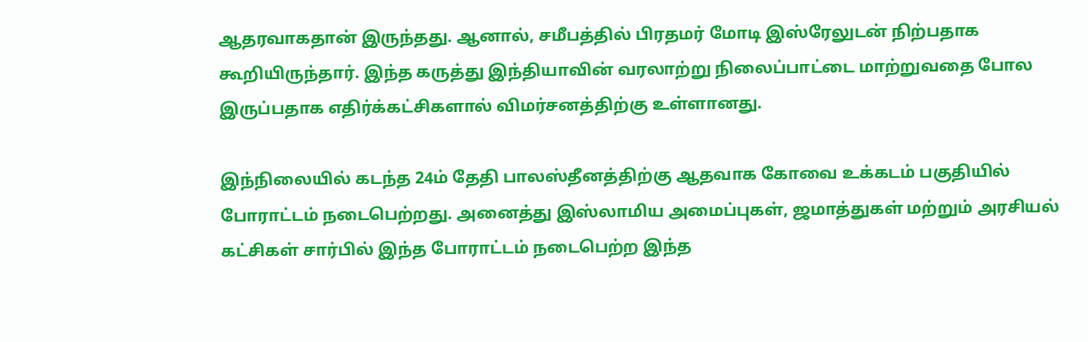ஆதரவாகதான் இருந்தது. ஆனால், சமீபத்தில் பிரதமர் மோடி இஸ்ரேலுடன் நிற்பதாக கூறியிருந்தார். இந்த கருத்து இந்தியாவின் வரலாற்று நிலைப்பாட்டை மாற்றுவதை போல இருப்பதாக எதிர்க்கட்சிகளால் விமர்சனத்திற்கு உள்ளானது.

இந்நிலையில் கடந்த 24ம் தேதி பாலஸ்தீனத்திற்கு ஆதவாக கோவை உக்கடம் பகுதியில் போராட்டம் நடைபெற்றது. அனைத்து இஸ்லாமிய அமைப்புகள், ஜமாத்துகள் மற்றும் அரசியல் கட்சிகள் சார்பில் இந்த போராட்டம் நடைபெற்ற இந்த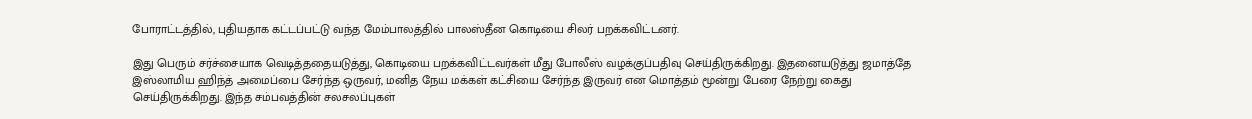போராட்டத்தில், புதியதாக கட்டப்பட்டு வந்த மேம்பாலத்தில் பாலஸ்தீன கொடியை சிலர் பறக்கவிட்டனர்.

இது பெரும் சர்ச்சையாக வெடித்ததையடுத்து, கொடியை பறக்கவிட்டவர்கள் மீது போலீஸ் வழக்குப்பதிவு செய்திருக்கிறது. இதனையடுத்து ஜமாத்தே இஸ்லாமிய ஹிந்த் அமைப்பை சேர்ந்த ஒருவர், மனித நேய மக்கள் கட்சியை சேர்ந்த இருவர் என மொத்தம் மூன்று பேரை நேற்று கைது செய்திருக்கிறது. இந்த சம்பவத்தின் சலசலப்புகள்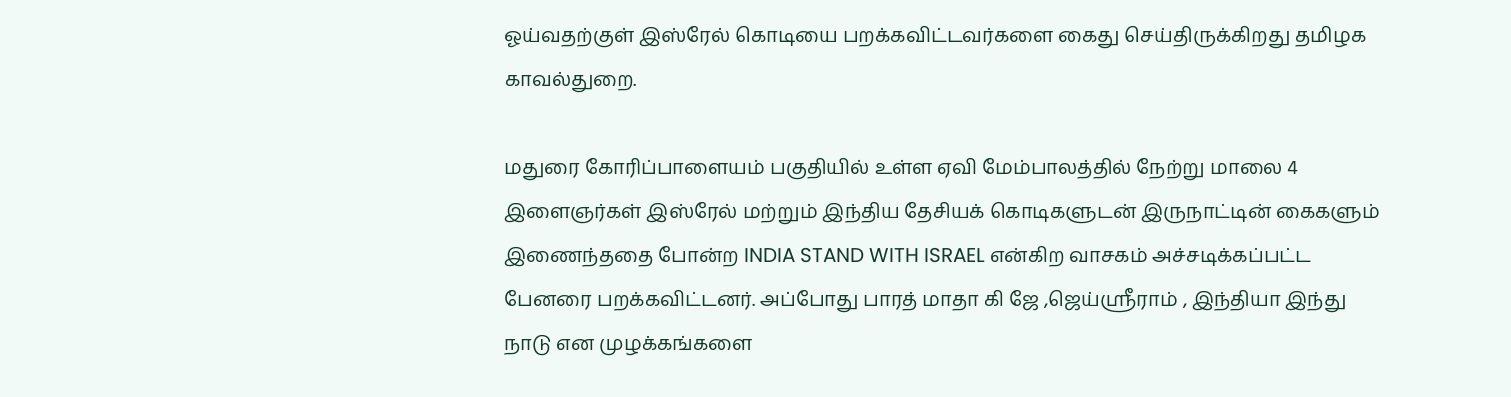ஓய்வதற்குள் இஸ்ரேல் கொடியை பறக்கவிட்டவர்களை கைது செய்திருக்கிறது தமிழக காவல்துறை.

மதுரை கோரிப்பாளையம் பகுதியில் உள்ள ஏவி மேம்பாலத்தில் நேற்று மாலை 4 இளைஞர்கள் இஸ்ரேல் மற்றும் இந்திய தேசியக் கொடிகளுடன் இருநாட்டின் கைகளும் இணைந்ததை போன்ற INDIA STAND WITH ISRAEL என்கிற வாசகம் அச்சடிக்கப்பட்ட பேனரை பறக்கவிட்டனர். அப்போது பாரத் மாதா கி ஜே ,ஜெய்ஸ்ரீராம் , இந்தியா இந்து நாடு என முழக்கங்களை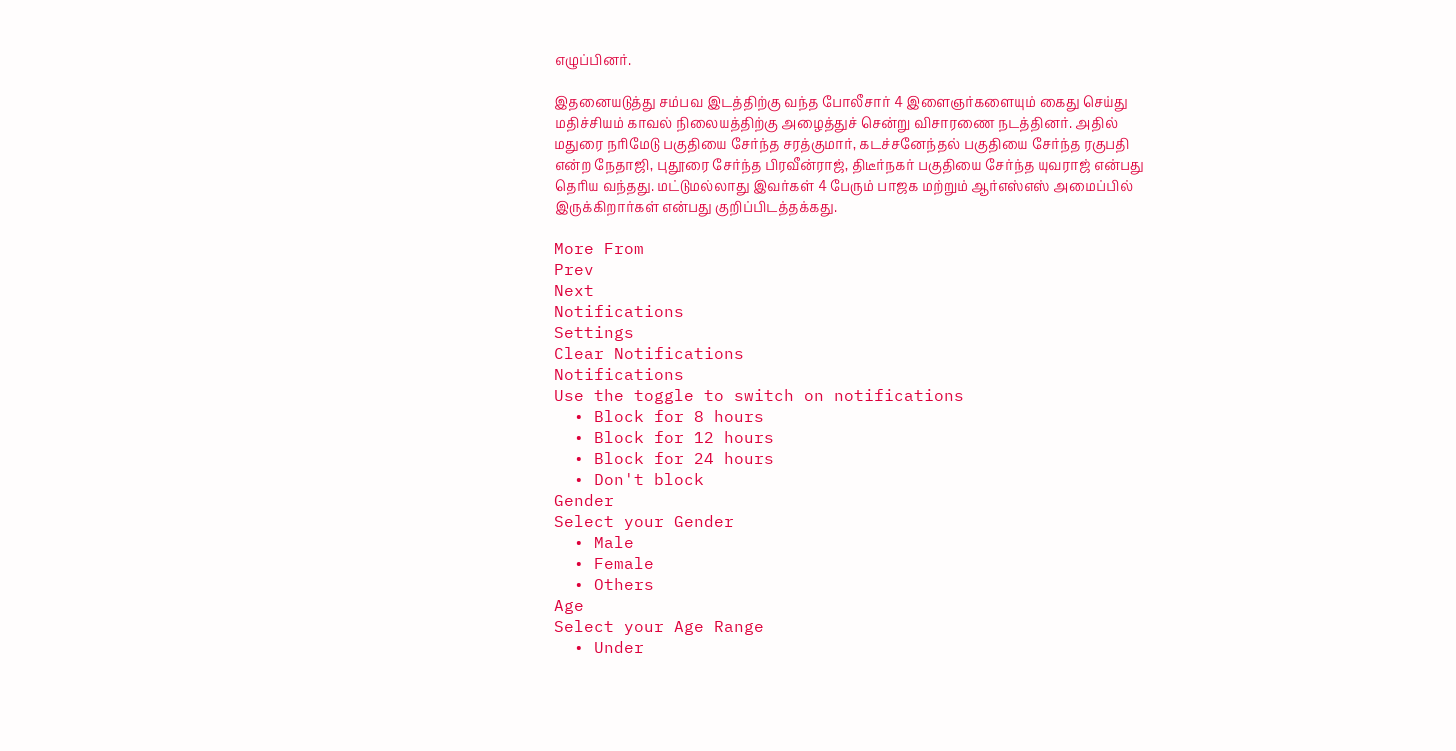எழுப்பினர்.

இதனையடுத்து சம்பவ இடத்திற்கு வந்த போலீசார் 4 இளைஞர்களையும் கைது செய்து மதிச்சியம் காவல் நிலையத்திற்கு அழைத்துச் சென்று விசாரணை நடத்தினர். அதில் மதுரை நரிமேடு பகுதியை சேர்ந்த சரத்குமார், கடச்சனேந்தல் பகுதியை சேர்ந்த ரகுபதி என்ற நேதாஜி, புதூரை சேர்ந்த பிரவீன்ராஜ், திடீர்நகர் பகுதியை சேர்ந்த யுவராஜ் என்பது தெரிய வந்தது. மட்டுமல்லாது இவர்கள் 4 பேரும் பாஜக மற்றும் ஆர்எஸ்எஸ் அமைப்பில் இருக்கிறார்கள் என்பது குறிப்பிடத்தக்கது.

More From
Prev
Next
Notifications
Settings
Clear Notifications
Notifications
Use the toggle to switch on notifications
  • Block for 8 hours
  • Block for 12 hours
  • Block for 24 hours
  • Don't block
Gender
Select your Gender
  • Male
  • Female
  • Others
Age
Select your Age Range
  • Under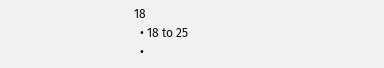18
  • 18 to 25
  •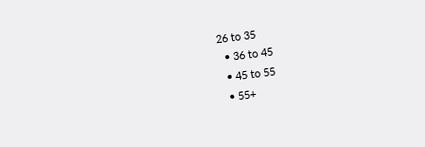26 to 35
  • 36 to 45
  • 45 to 55
  • 55+